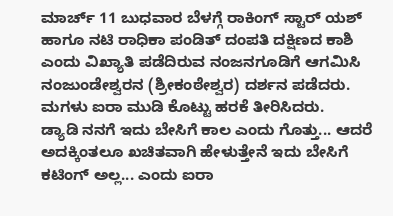ಮಾರ್ಚ್ 11 ಬುಧವಾರ ಬೆಳಗ್ಗೆ ರಾಕಿಂಗ್ ಸ್ಟಾರ್ ಯಶ್ ಹಾಗೂ ನಟಿ ರಾಧಿಕಾ ಪಂಡಿತ್ ದಂಪತಿ ದಕ್ಷಿಣದ ಕಾಶಿ ಎಂದು ವಿಖ್ಯಾತಿ ಪಡೆದಿರುವ ನಂಜನಗೂಡಿಗೆ ಆಗಮಿಸಿ ನಂಜುಂಡೇಶ್ವರನ (ಶ್ರೀಕಂಠೇಶ್ವರ) ದರ್ಶನ ಪಡೆದರು. ಮಗಳು ಐರಾ ಮುಡಿ ಕೊಟ್ಟು ಹರಕೆ ತೀರಿಸಿದರು.
ಡ್ಯಾಡಿ ನನಗೆ ಇದು ಬೇಸಿಗೆ ಕಾಲ ಎಂದು ಗೊತ್ತು... ಆದರೆ ಅದಕ್ಕಿಂತಲೂ ಖಚಿತವಾಗಿ ಹೇಳುತ್ತೇನೆ ಇದು ಬೇಸಿಗೆ ಕಟಿಂಗ್ ಅಲ್ಲ... ಎಂದು ಐರಾ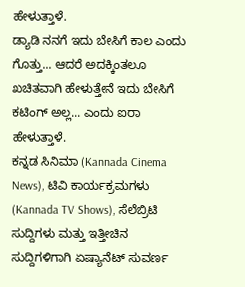ಹೇಳುತ್ತಾಳೆ.
ಡ್ಯಾಡಿ ನನಗೆ ಇದು ಬೇಸಿಗೆ ಕಾಲ ಎಂದು ಗೊತ್ತು... ಆದರೆ ಅದಕ್ಕಿಂತಲೂ ಖಚಿತವಾಗಿ ಹೇಳುತ್ತೇನೆ ಇದು ಬೇಸಿಗೆ ಕಟಿಂಗ್ ಅಲ್ಲ... ಎಂದು ಐರಾ ಹೇಳುತ್ತಾಳೆ.
ಕನ್ನಡ ಸಿನಿಮಾ (Kannada Cinema News), ಟಿವಿ ಕಾರ್ಯಕ್ರಮಗಳು (Kannada TV Shows), ಸೆಲೆಬ್ರಿಟಿ ಸುದ್ದಿಗಳು ಮತ್ತು ಇತ್ತೀಚಿನ ಸುದ್ದಿಗಳಿಗಾಗಿ ಏಷ್ಯಾನೆಟ್ ಸುವರ್ಣ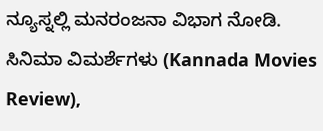ನ್ಯೂಸ್ನಲ್ಲಿ ಮನರಂಜನಾ ವಿಭಾಗ ನೋಡಿ. ಸಿನಿಮಾ ವಿಮರ್ಶೆಗಳು (Kannada Movies Review),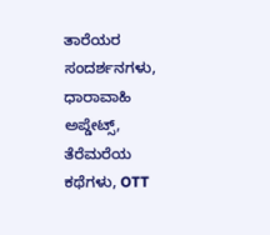ತಾರೆಯರ ಸಂದರ್ಶನಗಳು, ಧಾರಾವಾಹಿ ಅಪ್ಡೇಟ್ಸ್, ತೆರೆಮರೆಯ ಕಥೆಗಳು, OTT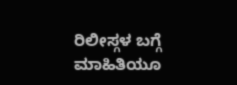ರಿಲೀಸ್ಗಳ ಬಗ್ಗೆ ಮಾಹಿತಿಯೂ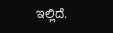ಇಲ್ಲಿದೆ.